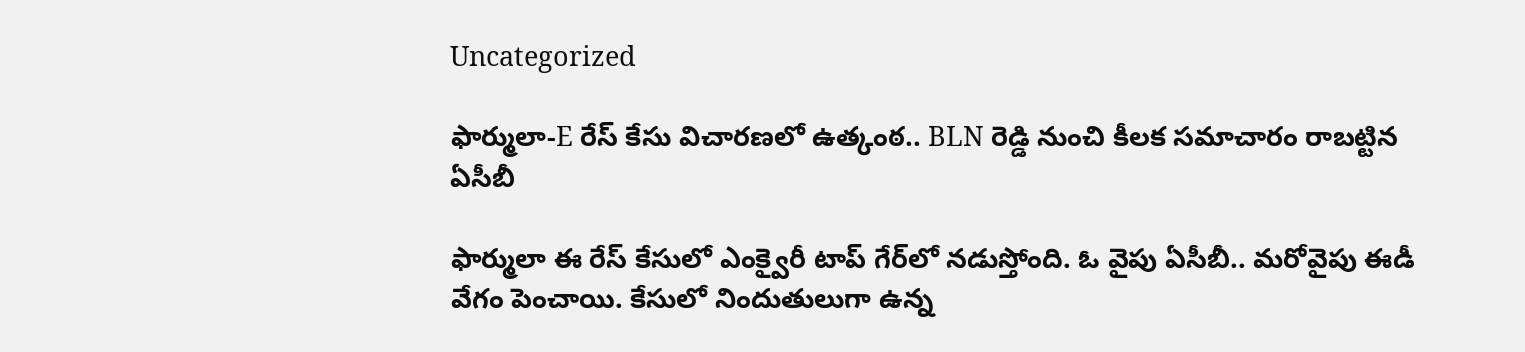Uncategorized

ఫార్ములా-E రేస్‌ కేసు విచారణలో ఉత్కంఠ.. BLN రెడ్డి నుంచి కీలక సమాచారం రాబట్టిన ఏసీబీ

ఫార్ములా ఈ రేస్ కేసులో ఎంక్వైరీ టాప్ గేర్‌లో నడుస్తోంది. ఓ వైపు ఏసీబీ.. మరోవైపు ఈడీ వేగం పెంచాయి. కేసులో నిందుతులుగా ఉన్న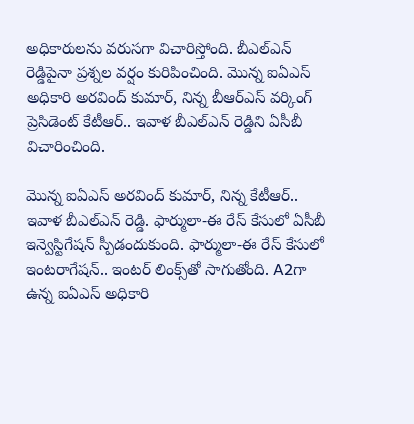అధికారులను వరుసగా విచారిస్తోంది. బీఎల్‌ఎన్ రెడ్డిపైనా ప్రశ్నల వర్షం కురిపించింది. మొన్న ఐఏఎస్‌ అధికారి అరవింద్‌ కుమార్‌, నిన్న బీఆర్ఎస్ వర్కింగ్ ప్రెసిడెంట్ కేటీఆర్‌.. ఇవాళ బీఎల్‌ఎన్‌ రెడ్డిని ఏసీబీ విచారించింది.

మొన్న ఐఏఎస్‌ అరవింద్‌ కుమార్‌, నిన్న కేటీఆర్‌.. ఇవాళ బీఎల్‌ఎన్‌ రెడ్డి. ఫార్ములా-ఈ రేస్‌ కేసులో ఏసీబీ ఇన్వెస్టిగేషన్‌ స్పీడందుకుంది. ఫార్ములా-ఈ రేస్‌ కేసులో ఇంటరాగేషన్‌.. ఇంటర్‌ లింక్స్‌తో సాగుతోంది. A2గా ఉన్న ఐఏఎస్‌ అధికారి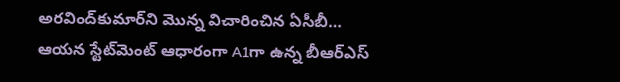అరవింద్‌కుమార్‌ని మొన్న విచారించిన ఏసీబీ… ఆయన స్టేట్‌మెంట్‌ ఆధారంగా A1గా ఉన్న బీఆర్ఎస్‌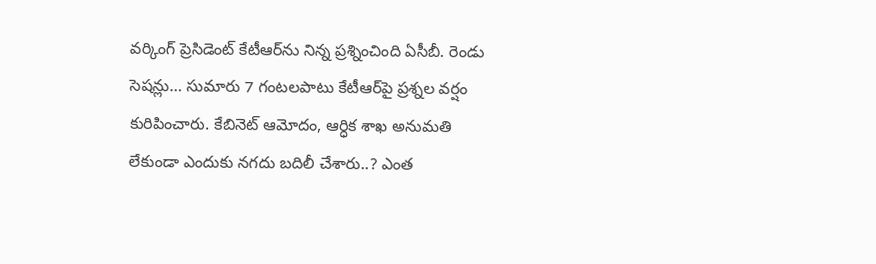వర్కింగ్‌ ప్రెసిడెంట్‌ కేటీఆర్‌ను నిన్న ప్రశ్నించింది ఏసీబీ. రెండు సెషన్లు… సుమారు 7 గంటలపాటు కేటీఆర్‌పై ప్రశ్నల వర్షం కురిపించారు. కేబినెట్ ఆమోదం, ఆర్ధిక శాఖ అనుమతి లేకుండా ఎందుకు నగదు బదిలీ చేశారు..? ఎంత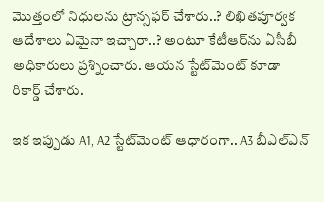మొత్తంలో నిధులను ట్రాన్సఫర్ చేశారు..? లిఖితపూర్వక ఆదేశాలు ఏమైనా ఇచ్చారా..? అంటూ కేటీఆర్‌ను ఏసీబీ అధికారులు ప్రశ్నించారు. ఆయన స్టేట్‌మెంట్‌ కూడా రికార్డ్‌ చేశారు.

ఇక ఇప్పుడు A1, A2 స్టేట్‌మెంట్‌ ఆధారంగా.. A3 బీఎల్‌ఎన్‌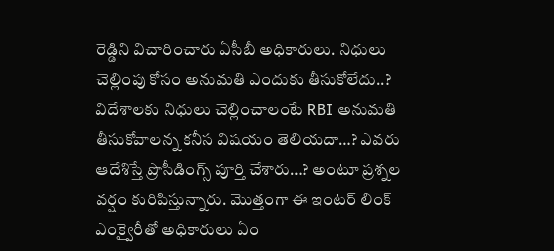రెడ్డిని విచారించారు ఏసీబీ అధికారులు. నిధులు చెల్లింపు కోసం అనుమతి ఎందుకు తీసుకోలేదు..? విదేశాలకు నిధులు చెల్లించాలంటే RBI అనుమతి తీసుకోవాలన్న కనీస విషయం తెలియదా…? ఎవరు ఆదేశిస్తే ప్రొసీడింగ్స్‌ పూర్తి చేశారు…? అంటూ ప్రశ్నల వర్షం కురిపిస్తున్నారు. మొత్తంగా ఈ ఇంటర్‌ లింక్ ఎంక్వైరీతో అధికారులు ఏం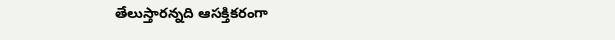తేలుస్తారన్నది ఆసక్తికరంగా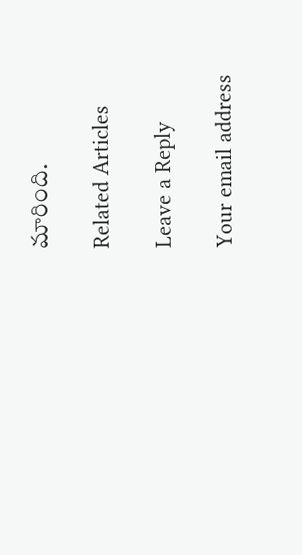మారింది.

Related Articles

Leave a Reply

Your email address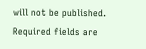will not be published. Required fields are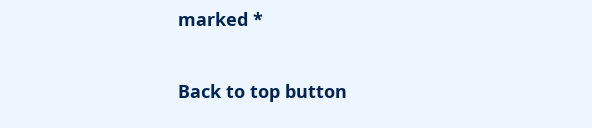marked *

Back to top button